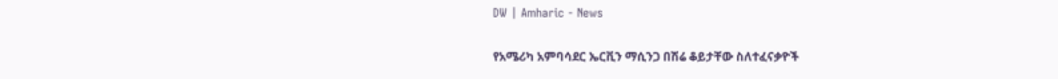DW | Amharic - News

የአሜሪካ አምባሳደር ኤርቪን ማሲንጋ በሽሬ ቆይታቸው ስለተፈናቃዮች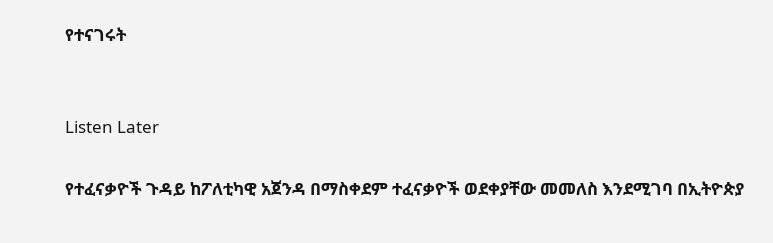የተናገሩት


Listen Later

የተፈናቃዮች ጉዳይ ከፖለቲካዊ አጀንዳ በማስቀደም ተፈናቃዮች ወደቀያቸው መመለስ እንደሚገባ በኢትዮጵያ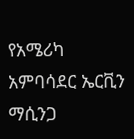የአሜሪካ አምባሳደር ኤርቪን ማሲንጋ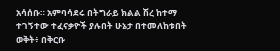አሳሰቡ። አምባሳደሩ በትግራይ ክልል ሽረ ከተማ ተገኝተው ተፈናቃዮች ያሉበት ሁኔታ በተመለከቱበት ወቅት፥ በቅርቡ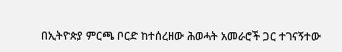በኢትዮጵያ ምርጫ ቦርድ ከተሰረዘው ሕወሓት አመራሮች ጋር ተገናኝተው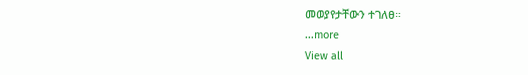መወያየታቸውን ተገለፀ።
...more
View all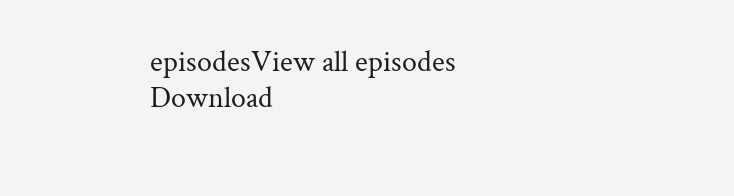episodesView all episodes
Download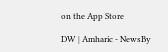on the App Store

DW | Amharic - NewsBy